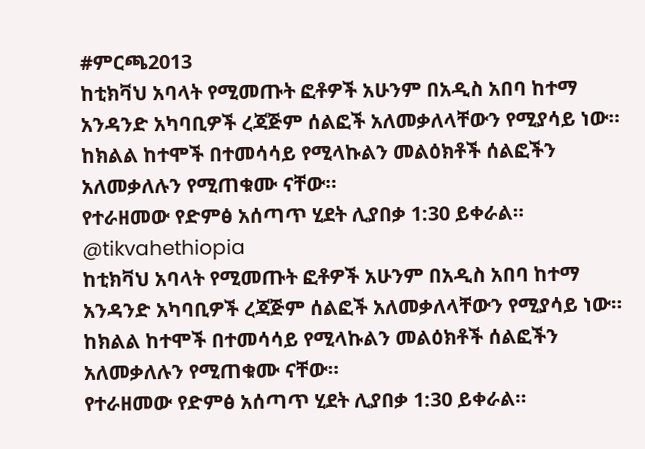#ምርጫ2013
ከቲክቫህ አባላት የሚመጡት ፎቶዎች አሁንም በአዲስ አበባ ከተማ አንዳንድ አካባቢዎች ረጃጅም ሰልፎች አለመቃለላቸውን የሚያሳይ ነው።
ከክልል ከተሞች በተመሳሳይ የሚላኩልን መልዕክቶች ሰልፎችን አለመቃለሉን የሚጠቁሙ ናቸው።
የተራዘመው የድምፅ አሰጣጥ ሂደት ሊያበቃ 1:30 ይቀራል።
@tikvahethiopia
ከቲክቫህ አባላት የሚመጡት ፎቶዎች አሁንም በአዲስ አበባ ከተማ አንዳንድ አካባቢዎች ረጃጅም ሰልፎች አለመቃለላቸውን የሚያሳይ ነው።
ከክልል ከተሞች በተመሳሳይ የሚላኩልን መልዕክቶች ሰልፎችን አለመቃለሉን የሚጠቁሙ ናቸው።
የተራዘመው የድምፅ አሰጣጥ ሂደት ሊያበቃ 1:30 ይቀራል።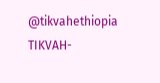@tikvahethiopia
TIKVAH-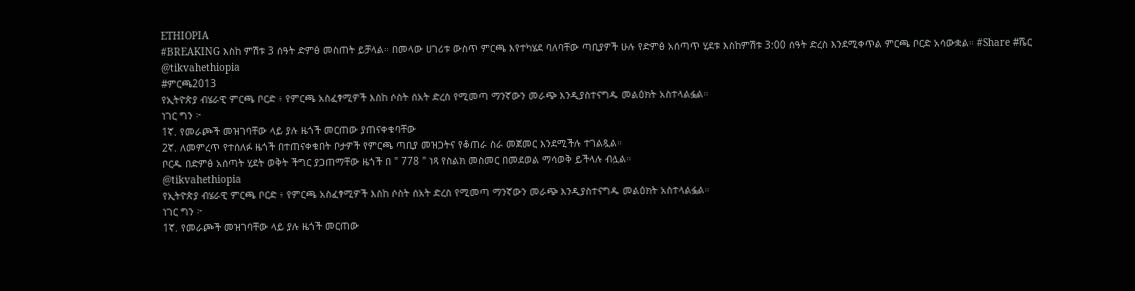ETHIOPIA
#BREAKING እስከ ምሽቱ 3 ሰዓት ድምፅ መስጠት ይቻላል። በመላው ሀገሪቱ ውስጥ ምርጫ እየተካሄደ ባለባቸው ጣቢያዎች ሁሉ የድምፅ አሰጣጥ ሂደቱ እስከምሽቱ 3:00 ሰዓት ድረስ እንደሚቀጥል ምርጫ ቦርድ አሳውቋል። #Share #ሼር @tikvahethiopia
#ምርጫ2013
የኢትዮጵያ ብሄራዊ ምርጫ ቦርድ ፥ የምርጫ አስፈፃሚዎች እስከ ሶስት ሰአት ድረስ የሚመጣ ማንኛውን መራጭ እንዲያስተናግዱ መልዕክት አስተላልፏል።
ነገር ግን ፦
1ኛ. የመራጮች መዝገባቸው ላይ ያሉ ዜጎች መርጠው ያጠናቀቁባቸው
2ኛ. ለመምረጥ የተሰለፉ ዜጎች በተጠናቀቁበት ቦታዎች የምርጫ ጣቢያ መዝጋትና የቆጠራ ስራ መጀመር እንደሚችሉ ተገልጿል።
ቦርዱ በድምፅ አሰጣት ሂደት ወቅት ችግር ያጋጠማቸው ዜጎች በ " 778 " ነጻ የስልክ መስመር በመደወል ማሳወቅ ይችላሉ ብሏል።
@tikvahethiopia
የኢትዮጵያ ብሄራዊ ምርጫ ቦርድ ፥ የምርጫ አስፈፃሚዎች እስከ ሶስት ሰአት ድረስ የሚመጣ ማንኛውን መራጭ እንዲያስተናግዱ መልዕክት አስተላልፏል።
ነገር ግን ፦
1ኛ. የመራጮች መዝገባቸው ላይ ያሉ ዜጎች መርጠው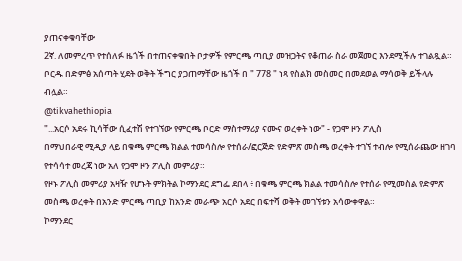ያጠናቀቁባቸው
2ኛ. ለመምረጥ የተሰለፉ ዜጎች በተጠናቀቁበት ቦታዎች የምርጫ ጣቢያ መዝጋትና የቆጠራ ስራ መጀመር እንደሚችሉ ተገልጿል።
ቦርዱ በድምፅ አሰጣት ሂደት ወቅት ችግር ያጋጠማቸው ዜጎች በ " 778 " ነጻ የስልክ መስመር በመደወል ማሳወቅ ይችላሉ ብሏል።
@tikvahethiopia
"...አርሶ አደሩ ኪሳቸው ሲፈተሽ የተገኘው የምርጫ ቦርድ ማስተማሪያ ናሙና ወረቀት ነው" - የጋሞ ዞን ፖሊስ
በማህበራዊ ሚዲያ ላይ በቁጫ ምርጫ ክልል ተመሳስሎ የተሰራ/ፎርጅድ የድምጽ መስጫ ወረቀት ተገኘ ተብሎ የሚሰራጨው ዘገባ የተሳሳተ መረጃ ነው አለ የጋሞ ዞን ፖሊስ መምሪያ።
የዞኑ ፖሊስ መምሪያ አዛዥ የሆኑት ምክትል ኮማንደር ደግፌ ደበላ ፥ በቁጫ ምርጫ ክልል ተመሳስሎ የተሰራ የሚመስል የድምጽ መስጫ ወረቀት በአንድ ምርጫ ጣቢያ ከአንድ መራጭ አርሶ አደር በፍተሻ ወቅት መገኘቱን አሳውቀዋል።
ኮማንደር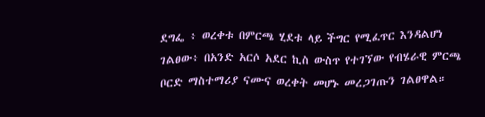ደግፌ ፥ ወረቀቱ በምርጫ ሂደቱ ላይ ችግር የሚፈጥር እንዳልሆነ ገልፀው፥ በአንድ አርሶ አደር ኪስ ውስጥ የተገኘው የብሄራዊ ምርጫ ቦርድ ማስተማሪያ ናሙና ወረቀት መሆኑ መረጋገጡን ገልፀዋል።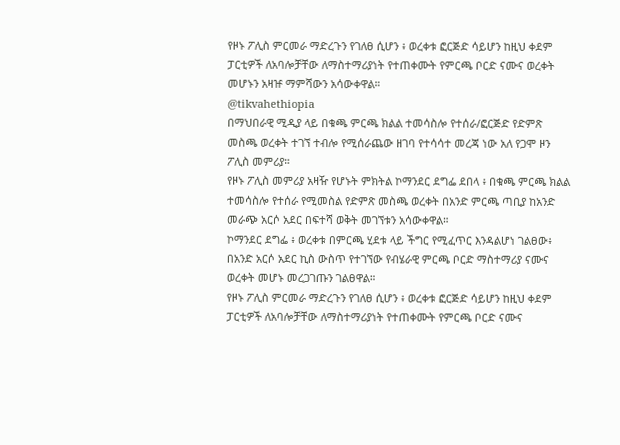የዞኑ ፖሊስ ምርመራ ማድረጉን የገለፀ ሲሆን ፥ ወረቀቱ ፎርጅድ ሳይሆን ከዚህ ቀደም ፓርቲዎች ለአባሎቻቸው ለማስተማሪያነት የተጠቀሙት የምርጫ ቦርድ ናሙና ወረቀት መሆኑን አዛዡ ማምሻውን አሳውቀዋል።
@tikvahethiopia
በማህበራዊ ሚዲያ ላይ በቁጫ ምርጫ ክልል ተመሳስሎ የተሰራ/ፎርጅድ የድምጽ መስጫ ወረቀት ተገኘ ተብሎ የሚሰራጨው ዘገባ የተሳሳተ መረጃ ነው አለ የጋሞ ዞን ፖሊስ መምሪያ።
የዞኑ ፖሊስ መምሪያ አዛዥ የሆኑት ምክትል ኮማንደር ደግፌ ደበላ ፥ በቁጫ ምርጫ ክልል ተመሳስሎ የተሰራ የሚመስል የድምጽ መስጫ ወረቀት በአንድ ምርጫ ጣቢያ ከአንድ መራጭ አርሶ አደር በፍተሻ ወቅት መገኘቱን አሳውቀዋል።
ኮማንደር ደግፌ ፥ ወረቀቱ በምርጫ ሂደቱ ላይ ችግር የሚፈጥር እንዳልሆነ ገልፀው፥ በአንድ አርሶ አደር ኪስ ውስጥ የተገኘው የብሄራዊ ምርጫ ቦርድ ማስተማሪያ ናሙና ወረቀት መሆኑ መረጋገጡን ገልፀዋል።
የዞኑ ፖሊስ ምርመራ ማድረጉን የገለፀ ሲሆን ፥ ወረቀቱ ፎርጅድ ሳይሆን ከዚህ ቀደም ፓርቲዎች ለአባሎቻቸው ለማስተማሪያነት የተጠቀሙት የምርጫ ቦርድ ናሙና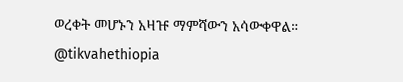ወረቀት መሆኑን አዛዡ ማምሻውን አሳውቀዋል።
@tikvahethiopia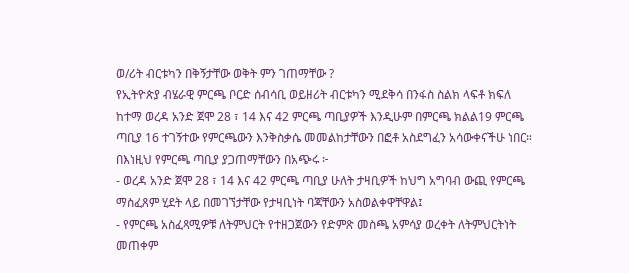ወ/ሪት ብርቱካን በቅኝታቸው ወቅት ምን ገጠማቸው ?
የኢትዮጵያ ብሄራዊ ምርጫ ቦርድ ሰብሳቢ ወይዘሪት ብርቱካን ሚደቅሳ በንፋስ ስልክ ላፍቶ ክፍለ ከተማ ወረዳ አንድ ጀሞ 28 ፣ 14 እና 42 ምርጫ ጣቢያዎች እንዲሁም በምርጫ ክልል19 ምርጫ ጣቢያ 16 ተገኝተው የምርጫውን እንቅስቃሴ መመልከታቸውን በፎቶ አስደግፈን አሳውቀናችሁ ነበር።
በእነዚህ የምርጫ ጣቢያ ያጋጠማቸውን በአጭሩ ፦
- ወረዳ አንድ ጀሞ 28 ፣ 14 እና 42 ምርጫ ጣቢያ ሁለት ታዛቢዎች ከህግ አግባብ ውጪ የምርጫ ማስፈጸም ሂደት ላይ በመገኘታቸው የታዛቢነት ባጃቸውን አስወልቀዋቸዋል፤
- የምርጫ አስፈጻሚዎቹ ለትምህርት የተዘጋጀውን የድምጽ መስጫ አምሳያ ወረቀት ለትምህርትነት መጠቀም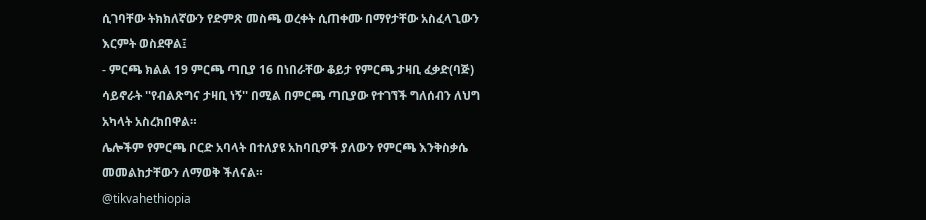ሲገባቸው ትክክለኛውን የድምጽ መስጫ ወረቀት ሲጠቀሙ በማየታቸው አስፈላጊውን እርምት ወስደዋል፤
- ምርጫ ክልል 19 ምርጫ ጣቢያ 16 በነበራቸው ቆይታ የምርጫ ታዛቢ ፈቃድ(ባጅ) ሳይኖራት ''የብልጽግና ታዛቢ ነኝ'' በሚል በምርጫ ጣቢያው የተገኘች ግለሰብን ለህግ አካላት አስረክበዋል።
ሌሎችም የምርጫ ቦርድ አባላት በተለያዩ አከባቢዎች ያለውን የምርጫ እንቅስቃሴ መመልከታቸውን ለማወቅ ችለናል።
@tikvahethiopia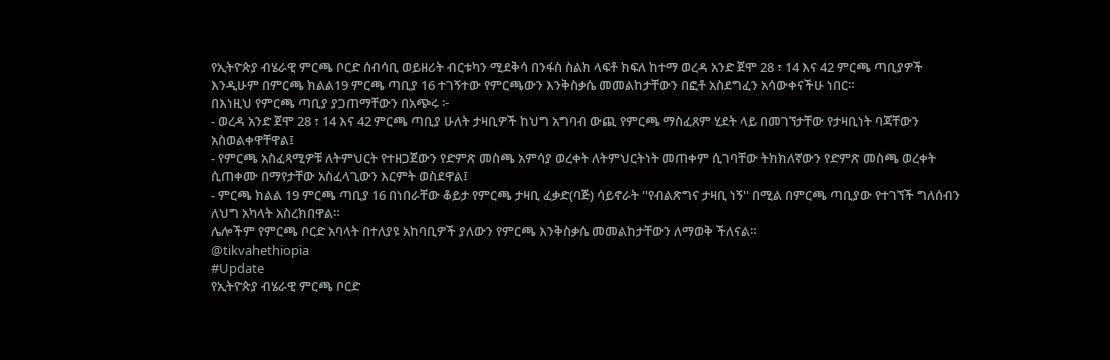የኢትዮጵያ ብሄራዊ ምርጫ ቦርድ ሰብሳቢ ወይዘሪት ብርቱካን ሚደቅሳ በንፋስ ስልክ ላፍቶ ክፍለ ከተማ ወረዳ አንድ ጀሞ 28 ፣ 14 እና 42 ምርጫ ጣቢያዎች እንዲሁም በምርጫ ክልል19 ምርጫ ጣቢያ 16 ተገኝተው የምርጫውን እንቅስቃሴ መመልከታቸውን በፎቶ አስደግፈን አሳውቀናችሁ ነበር።
በእነዚህ የምርጫ ጣቢያ ያጋጠማቸውን በአጭሩ ፦
- ወረዳ አንድ ጀሞ 28 ፣ 14 እና 42 ምርጫ ጣቢያ ሁለት ታዛቢዎች ከህግ አግባብ ውጪ የምርጫ ማስፈጸም ሂደት ላይ በመገኘታቸው የታዛቢነት ባጃቸውን አስወልቀዋቸዋል፤
- የምርጫ አስፈጻሚዎቹ ለትምህርት የተዘጋጀውን የድምጽ መስጫ አምሳያ ወረቀት ለትምህርትነት መጠቀም ሲገባቸው ትክክለኛውን የድምጽ መስጫ ወረቀት ሲጠቀሙ በማየታቸው አስፈላጊውን እርምት ወስደዋል፤
- ምርጫ ክልል 19 ምርጫ ጣቢያ 16 በነበራቸው ቆይታ የምርጫ ታዛቢ ፈቃድ(ባጅ) ሳይኖራት ''የብልጽግና ታዛቢ ነኝ'' በሚል በምርጫ ጣቢያው የተገኘች ግለሰብን ለህግ አካላት አስረክበዋል።
ሌሎችም የምርጫ ቦርድ አባላት በተለያዩ አከባቢዎች ያለውን የምርጫ እንቅስቃሴ መመልከታቸውን ለማወቅ ችለናል።
@tikvahethiopia
#Update
የኢትዮጵያ ብሄራዊ ምርጫ ቦርድ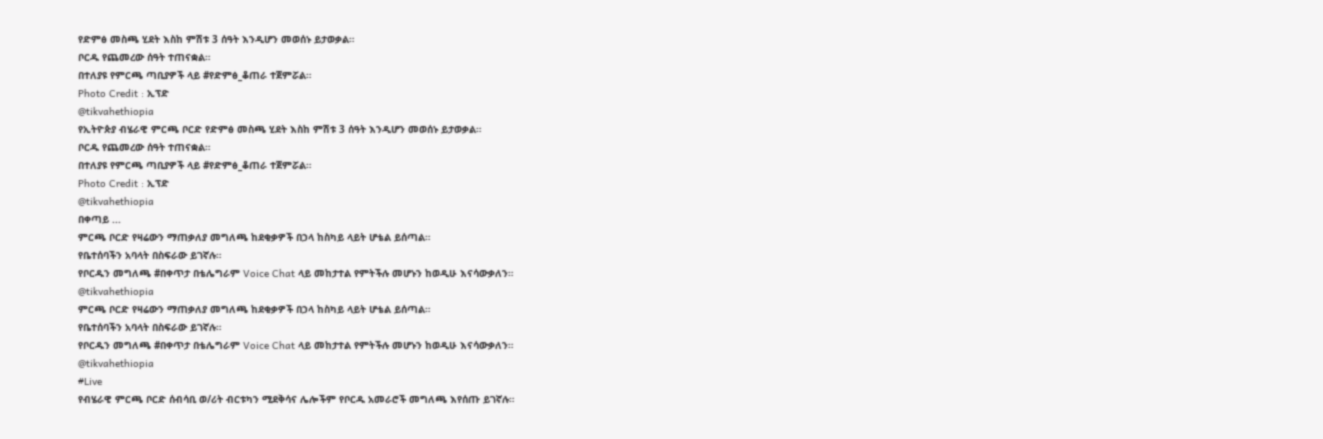የድምፅ መስጫ ሂደት እስከ ምሽቱ 3 ሰዓት እንዲሆን መወሰኑ ይታወቃል።
ቦርዱ የጨመረው ሰዓት ተጠናቋል።
በተለያዩ የምርጫ ጣቢያዎች ላይ #የድምፅ_ቆጠራ ተጀምሯል።
Photo Credit : ኢፕድ
@tikvahethiopia
የኢትዮጵያ ብሄራዊ ምርጫ ቦርድ የድምፅ መስጫ ሂደት እስከ ምሽቱ 3 ሰዓት እንዲሆን መወሰኑ ይታወቃል።
ቦርዱ የጨመረው ሰዓት ተጠናቋል።
በተለያዩ የምርጫ ጣቢያዎች ላይ #የድምፅ_ቆጠራ ተጀምሯል።
Photo Credit : ኢፕድ
@tikvahethiopia
በቀጣይ ...
ምርጫ ቦርድ የዛሬውን ማጠቃለያ መግለጫ ከደቂቃዎች በኃላ ከስካይ ላይት ሆቴል ይሰጣል።
የቤተሰባችን አባላት በስፍራው ይገኛሉ።
የቦርዱን መግለጫ #በቀጥታ በቴሌግራም Voice Chat ላይ መከታተል የምትችሉ መሆኑን ከወዲሁ እናሳውቃለን።
@tikvahethiopia
ምርጫ ቦርድ የዛሬውን ማጠቃለያ መግለጫ ከደቂቃዎች በኃላ ከስካይ ላይት ሆቴል ይሰጣል።
የቤተሰባችን አባላት በስፍራው ይገኛሉ።
የቦርዱን መግለጫ #በቀጥታ በቴሌግራም Voice Chat ላይ መከታተል የምትችሉ መሆኑን ከወዲሁ እናሳውቃለን።
@tikvahethiopia
#Live
የብሄራዊ ምርጫ ቦርድ ሰብሳቢ ወ/ሪት ብርቱካን ሚደቅሳና ሌሎችም የቦርዱ አመራሮች መግለጫ እየሰጡ ይገኛሉ።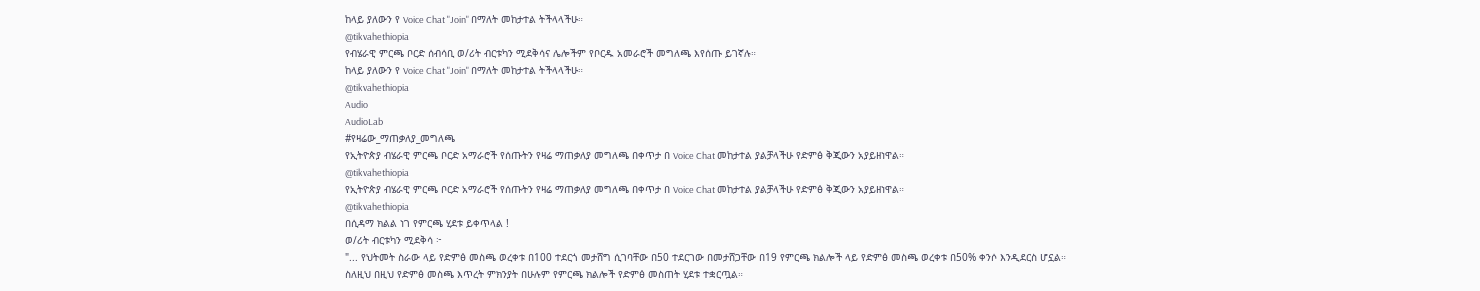ከላይ ያለውን የ Voice Chat "Join" በማለት መከታተል ትችላላችሁ።
@tikvahethiopia
የብሄራዊ ምርጫ ቦርድ ሰብሳቢ ወ/ሪት ብርቱካን ሚደቅሳና ሌሎችም የቦርዱ አመራሮች መግለጫ እየሰጡ ይገኛሉ።
ከላይ ያለውን የ Voice Chat "Join" በማለት መከታተል ትችላላችሁ።
@tikvahethiopia
Audio
AudioLab
#የዛሬው_ማጠቃለያ_መግለጫ
የኢትዮጵያ ብሄራዊ ምርጫ ቦርድ አማራሮች የሰጡትን የዛሬ ማጠቃለያ መግለጫ በቀጥታ በ Voice Chat መከታተል ያልቻላችሁ የድምፅ ቅጂውን አያይዘነዋል።
@tikvahethiopia
የኢትዮጵያ ብሄራዊ ምርጫ ቦርድ አማራሮች የሰጡትን የዛሬ ማጠቃለያ መግለጫ በቀጥታ በ Voice Chat መከታተል ያልቻላችሁ የድምፅ ቅጂውን አያይዘነዋል።
@tikvahethiopia
በሲዳማ ክልል ነገ የምርጫ ሂደቱ ይቀጥላል !
ወ/ሪት ብርቱካን ሚደቅሳ ፦
"... የህትመት ስራው ላይ የድምፅ መስጫ ወረቀቱ በ100 ተደርጎ መታሸግ ሲገባቸው በ50 ተደርገው በመታሸጋቸው በ19 የምርጫ ክልሎች ላይ የድምፅ መስጫ ወረቀቱ በ50% ቀንሶ እንዲደርስ ሆኗል።
ስለዚህ በዚህ የድምፅ መስጫ እጥረት ምክንያት በሁሉም የምርጫ ክልሎች የድምፅ መስጠት ሂደቱ ተቋርጧል።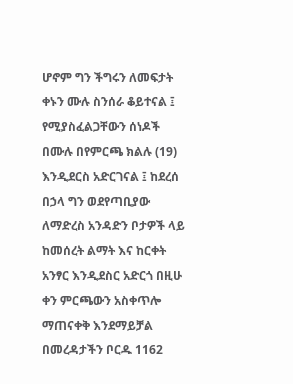ሆኖም ግን ችግሩን ለመፍታት ቀኑን ሙሉ ስንሰራ ቆይተናል ፤ የሚያስፈልጋቸውን ሰነዶች በሙሉ በየምርጫ ክልሉ (19) እንዲደርስ አድርገናል ፤ ከደረሰ በኃላ ግን ወደየጣቢያው ለማድረስ አንዳድን ቦታዎች ላይ ከመሰረት ልማት እና ከርቀት አንፃር እንዲደስር አድርጎ በዚሁ ቀን ምርጫውን አስቀጥሎ ማጠናቀቅ እንደማይቻል በመረዳታችን ቦርዱ 1162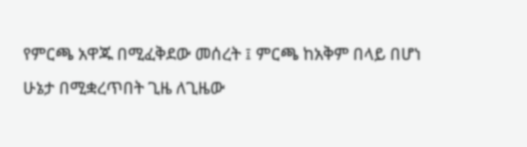የምርጫ አዋጁ በሚፈቅደው መሰረት ፤ ምርጫ ከአቅም በላይ በሆነ ሁኔታ በሚቋረጥበት ጊዜ ለጊዜው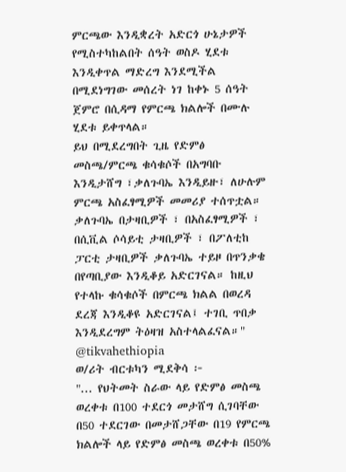ምርጫው እንዲቋረት አድርጎ ሁኔታዎች የሚስተካከልበት ሰዓት ወስዶ ሂደቱ እንዲቀጥል ማድረግ እንደሚችል በሚደነግገው መሰረት ነገ ከቀኑ 5 ሰዓት ጀምሮ በሲዳማ የምርጫ ክልሎች በሙሉ ሂደቱ ይቀጥላል።
ይህ በሚደረግበት ጊዜ የድምፅ መስጫ/ምርጫ ቁሳቁሶች በአግባቡ እንዲታሸግ ፣ቃለጉባኤ እንዲይዙ፣ ለሁሉም ምርጫ አስፈፃሚዎች መመሪያ ተሰጥቷል።
ቃለጉባኤ በታዛቢዎች ፣ በአስፈፃሚዎች ፣ በሲቪል ሶሳይቲ ታዛቢዎች ፣ በፖለቲከ ፓርቲ ታዛቢዎች ቃለጉባኤ ተይዞ በጥንቃቄ በየጣቢያው እንዲቆይ አድርገናል። ከዚህ የተላኩ ቁሳቁሶች በምርጫ ክልል በወረዳ ደረጃ እንዲቆዩ አድርገናል፤ ተገቢ ጥበቃ እንዲደረግም ትዕዛዝ አስተላልፈናል።"
@tikvahethiopia
ወ/ሪት ብርቱካን ሚደቅሳ ፦
"... የህትመት ስራው ላይ የድምፅ መስጫ ወረቀቱ በ100 ተደርጎ መታሸግ ሲገባቸው በ50 ተደርገው በመታሸጋቸው በ19 የምርጫ ክልሎች ላይ የድምፅ መስጫ ወረቀቱ በ50%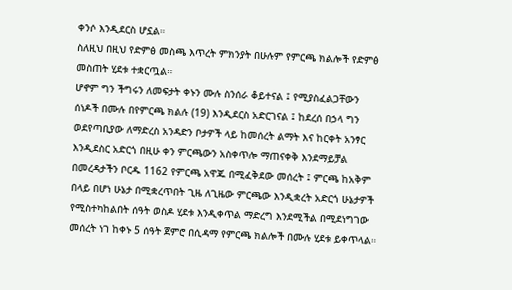ቀንሶ እንዲደርስ ሆኗል።
ስለዚህ በዚህ የድምፅ መስጫ እጥረት ምክንያት በሁሉም የምርጫ ክልሎች የድምፅ መስጠት ሂደቱ ተቋርጧል።
ሆኖም ግን ችግሩን ለመፍታት ቀኑን ሙሉ ስንሰራ ቆይተናል ፤ የሚያስፈልጋቸውን ሰነዶች በሙሉ በየምርጫ ክልሉ (19) እንዲደርስ አድርገናል ፤ ከደረሰ በኃላ ግን ወደየጣቢያው ለማድረስ አንዳድን ቦታዎች ላይ ከመሰረት ልማት እና ከርቀት አንፃር እንዲደስር አድርጎ በዚሁ ቀን ምርጫውን አስቀጥሎ ማጠናቀቅ እንደማይቻል በመረዳታችን ቦርዱ 1162 የምርጫ አዋጁ በሚፈቅደው መሰረት ፤ ምርጫ ከአቅም በላይ በሆነ ሁኔታ በሚቋረጥበት ጊዜ ለጊዜው ምርጫው እንዲቋረት አድርጎ ሁኔታዎች የሚስተካከልበት ሰዓት ወስዶ ሂደቱ እንዲቀጥል ማድረግ እንደሚችል በሚደነግገው መሰረት ነገ ከቀኑ 5 ሰዓት ጀምሮ በሲዳማ የምርጫ ክልሎች በሙሉ ሂደቱ ይቀጥላል።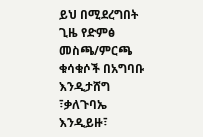ይህ በሚደረግበት ጊዜ የድምፅ መስጫ/ምርጫ ቁሳቁሶች በአግባቡ እንዲታሸግ ፣ቃለጉባኤ እንዲይዙ፣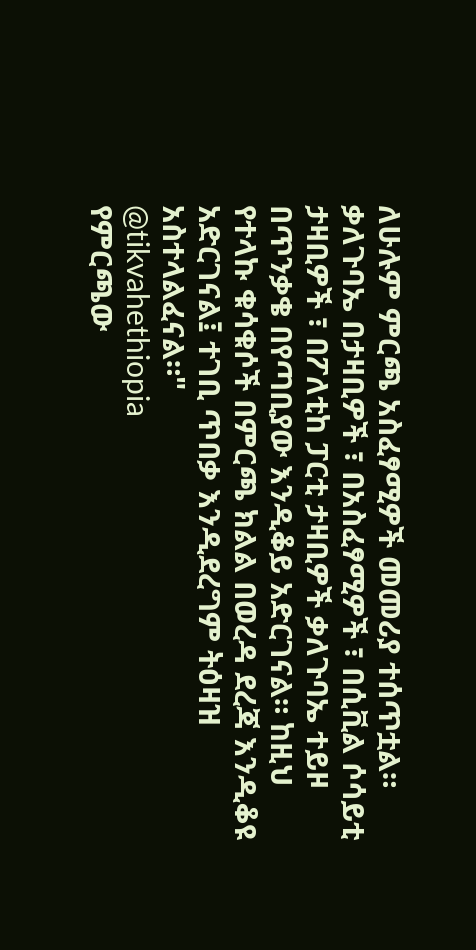ለሁሉም ምርጫ አስፈፃሚዎች መመሪያ ተሰጥቷል።
ቃለጉባኤ በታዛቢዎች ፣ በአስፈፃሚዎች ፣ በሲቪል ሶሳይቲ ታዛቢዎች ፣ በፖለቲከ ፓርቲ ታዛቢዎች ቃለጉባኤ ተይዞ በጥንቃቄ በየጣቢያው እንዲቆይ አድርገናል። ከዚህ የተላኩ ቁሳቁሶች በምርጫ ክልል በወረዳ ደረጃ እንዲቆዩ አድርገናል፤ ተገቢ ጥበቃ እንዲደረግም ትዕዛዝ አስተላልፈናል።"
@tikvahethiopia
የምርጫው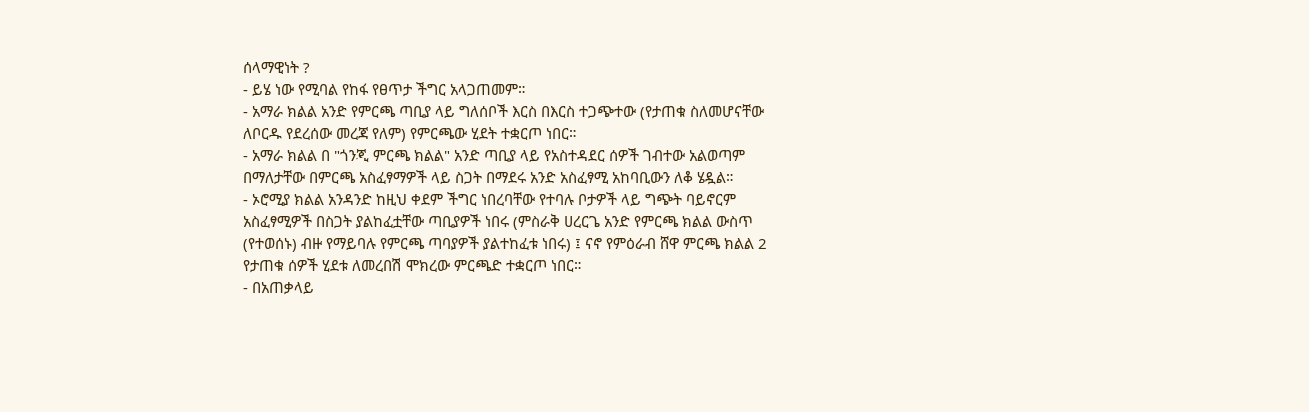ሰላማዊነት ?
- ይሄ ነው የሚባል የከፋ የፀጥታ ችግር አላጋጠመም።
- አማራ ክልል አንድ የምርጫ ጣቢያ ላይ ግለሰቦች እርስ በእርስ ተጋጭተው (የታጠቁ ስለመሆናቸው ለቦርዱ የደረሰው መረጃ የለም) የምርጫው ሂደት ተቋርጦ ነበር።
- አማራ ክልል በ "ጎንጂ ምርጫ ክልል" አንድ ጣቢያ ላይ የአስተዳደር ሰዎች ገብተው አልወጣም በማለታቸው በምርጫ አስፈፃማዎች ላይ ስጋት በማደሩ አንድ አስፈፃሚ አከባቢውን ለቆ ሄዷል።
- ኦሮሚያ ክልል አንዳንድ ከዚህ ቀደም ችግር ነበረባቸው የተባሉ ቦታዎች ላይ ግጭት ባይኖርም አስፈፃሚዎች በስጋት ያልከፈቷቸው ጣቢያዎች ነበሩ (ምስራቅ ሀረርጌ አንድ የምርጫ ክልል ውስጥ (የተወሰኑ) ብዙ የማይባሉ የምርጫ ጣባያዎች ያልተከፈቱ ነበሩ) ፤ ናኖ የምዕራብ ሸዋ ምርጫ ክልል 2 የታጠቁ ሰዎች ሂደቱ ለመረበሽ ሞክረው ምርጫድ ተቋርጦ ነበር።
- በአጠቃላይ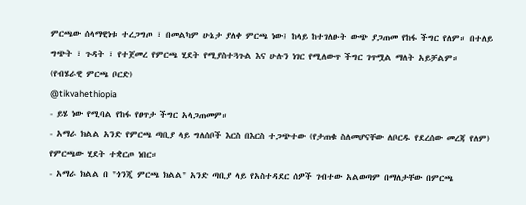ምርጫው ሰላማዊነቱ ተረጋግጦ ፣ በመልካም ሁኔታ ያለቀ ምርጫ ነው፤ ከላይ ከተገለፁት ውጭ ያጋጠመ የከፋ ችግር የለም። በተለይ ግጭት ፣ ጉዳት ፣ የተጀመረ የምርጫ ሂደት የሚያስተጓጉል እና ሁሉን ነገር የሚለውጥ ችግር ገጥሟል ማለት አይቻልም።
(የብሄራዊ ምርጫ ቦርድ)
@tikvahethiopia
- ይሄ ነው የሚባል የከፋ የፀጥታ ችግር አላጋጠመም።
- አማራ ክልል አንድ የምርጫ ጣቢያ ላይ ግለሰቦች እርስ በእርስ ተጋጭተው (የታጠቁ ስለመሆናቸው ለቦርዱ የደረሰው መረጃ የለም) የምርጫው ሂደት ተቋርጦ ነበር።
- አማራ ክልል በ "ጎንጂ ምርጫ ክልል" አንድ ጣቢያ ላይ የአስተዳደር ሰዎች ገብተው አልወጣም በማለታቸው በምርጫ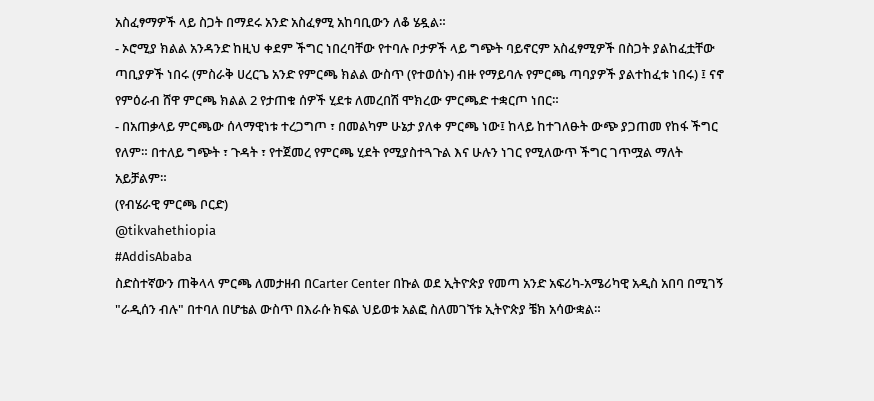አስፈፃማዎች ላይ ስጋት በማደሩ አንድ አስፈፃሚ አከባቢውን ለቆ ሄዷል።
- ኦሮሚያ ክልል አንዳንድ ከዚህ ቀደም ችግር ነበረባቸው የተባሉ ቦታዎች ላይ ግጭት ባይኖርም አስፈፃሚዎች በስጋት ያልከፈቷቸው ጣቢያዎች ነበሩ (ምስራቅ ሀረርጌ አንድ የምርጫ ክልል ውስጥ (የተወሰኑ) ብዙ የማይባሉ የምርጫ ጣባያዎች ያልተከፈቱ ነበሩ) ፤ ናኖ የምዕራብ ሸዋ ምርጫ ክልል 2 የታጠቁ ሰዎች ሂደቱ ለመረበሽ ሞክረው ምርጫድ ተቋርጦ ነበር።
- በአጠቃላይ ምርጫው ሰላማዊነቱ ተረጋግጦ ፣ በመልካም ሁኔታ ያለቀ ምርጫ ነው፤ ከላይ ከተገለፁት ውጭ ያጋጠመ የከፋ ችግር የለም። በተለይ ግጭት ፣ ጉዳት ፣ የተጀመረ የምርጫ ሂደት የሚያስተጓጉል እና ሁሉን ነገር የሚለውጥ ችግር ገጥሟል ማለት አይቻልም።
(የብሄራዊ ምርጫ ቦርድ)
@tikvahethiopia
#AddisAbaba
ስድስተኛውን ጠቅላላ ምርጫ ለመታዘብ በCarter Center በኩል ወደ ኢትዮጵያ የመጣ አንድ አፍሪካ-አሜሪካዊ አዲስ አበባ በሚገኝ "ራዲሰን ብሉ" በተባለ በሆቴል ውስጥ በእራሱ ክፍል ህይወቱ አልፎ ስለመገኘቱ ኢትዮጵያ ቼክ አሳውቋል።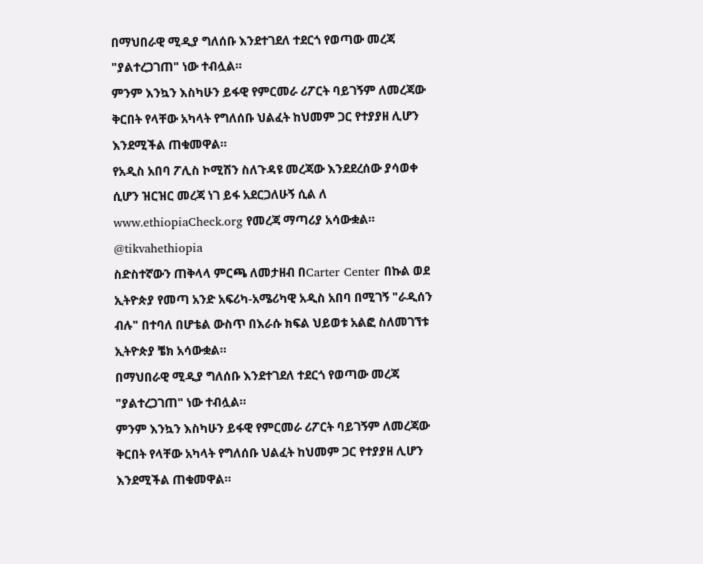በማህበራዊ ሚዲያ ግለሰቡ እንደተገደለ ተደርጎ የወጣው መረጃ "ያልተረጋገጠ" ነው ተብሏል።
ምንም እንኳን እስካሁን ይፋዊ የምርመራ ሪፖርት ባይገኝም ለመረጃው ቅርበት የላቸው አካላት የግለሰቡ ህልፈት ከህመም ጋር የተያያዘ ሊሆን እንደሚችል ጠቁመዋል።
የአዲስ አበባ ፖሊስ ኮሚሽን ስለጉዳዩ መረጃው እንደደረሰው ያሳወቀ ሲሆን ዝርዝር መረጃ ነገ ይፋ አደርጋለሁኝ ሲል ለ www.ethiopiaCheck.org የመረጃ ማጣሪያ አሳውቋል።
@tikvahethiopia
ስድስተኛውን ጠቅላላ ምርጫ ለመታዘብ በCarter Center በኩል ወደ ኢትዮጵያ የመጣ አንድ አፍሪካ-አሜሪካዊ አዲስ አበባ በሚገኝ "ራዲሰን ብሉ" በተባለ በሆቴል ውስጥ በእራሱ ክፍል ህይወቱ አልፎ ስለመገኘቱ ኢትዮጵያ ቼክ አሳውቋል።
በማህበራዊ ሚዲያ ግለሰቡ እንደተገደለ ተደርጎ የወጣው መረጃ "ያልተረጋገጠ" ነው ተብሏል።
ምንም እንኳን እስካሁን ይፋዊ የምርመራ ሪፖርት ባይገኝም ለመረጃው ቅርበት የላቸው አካላት የግለሰቡ ህልፈት ከህመም ጋር የተያያዘ ሊሆን እንደሚችል ጠቁመዋል።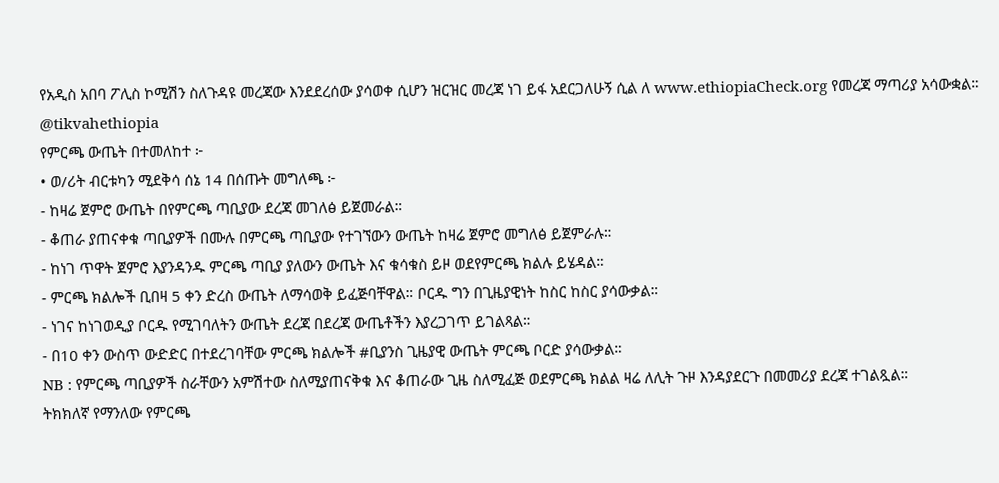የአዲስ አበባ ፖሊስ ኮሚሽን ስለጉዳዩ መረጃው እንደደረሰው ያሳወቀ ሲሆን ዝርዝር መረጃ ነገ ይፋ አደርጋለሁኝ ሲል ለ www.ethiopiaCheck.org የመረጃ ማጣሪያ አሳውቋል።
@tikvahethiopia
የምርጫ ውጤት በተመለከተ ፦
• ወ/ሪት ብርቱካን ሚደቅሳ ሰኔ 14 በሰጡት መግለጫ ፦
- ከዛሬ ጀምሮ ውጤት በየምርጫ ጣቢያው ደረጃ መገለፅ ይጀመራል።
- ቆጠራ ያጠናቀቁ ጣቢያዎች በሙሉ በምርጫ ጣቢያው የተገኘውን ውጤት ከዛሬ ጀምሮ መግለፅ ይጀምራሉ።
- ከነገ ጥዋት ጀምሮ እያንዳንዱ ምርጫ ጣቢያ ያለውን ውጤት እና ቁሳቁስ ይዞ ወደየምርጫ ክልሉ ይሄዳል።
- ምርጫ ክልሎች ቢበዛ 5 ቀን ድረስ ውጤት ለማሳወቅ ይፈጅባቸዋል። ቦርዱ ግን በጊዜያዊነት ከስር ከስር ያሳውቃል።
- ነገና ከነገወዲያ ቦርዱ የሚገባለትን ውጤት ደረጃ በደረጃ ውጤቶችን እያረጋገጥ ይገልጻል።
- በ10 ቀን ውስጥ ውድድር በተደረገባቸው ምርጫ ክልሎች #ቢያንስ ጊዜያዊ ውጤት ምርጫ ቦርድ ያሳውቃል።
NB : የምርጫ ጣቢያዎች ስራቸውን አምሽተው ስለሚያጠናቅቁ እና ቆጠራው ጊዜ ስለሚፈጅ ወደምርጫ ክልል ዛሬ ለሊት ጉዞ እንዳያደርጉ በመመሪያ ደረጃ ተገልጿል።
ትክክለኛ የማንለው የምርጫ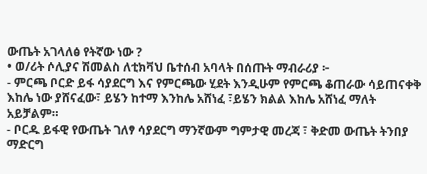ውጤት አገላለፅ የትኛው ነው ?
• ወ/ሪት ሶሊያና ሽመልስ ለቲክቫህ ቤተሰብ አባላት በሰጡት ማብራሪያ ፦
- ምርጫ ቦርድ ይፋ ሳያደርግ እና የምርጫው ሂደት እንዲሁም የምርጫ ቆጠራው ሳይጠናቀቅ እከሌ ነው ያሸናፈው፣ ይሄን ከተማ እንከሌ አሸነፈ ፣ይሄን ክልል እከሌ አሸነፈ ማለት አይቻልም።
- ቦርዱ ይፋዊ የውጤት ገለፃ ሳያደርግ ማንኛውም ግምታዊ መረጃ ፣ ቅድመ ውጤት ትንበያ ማድርግ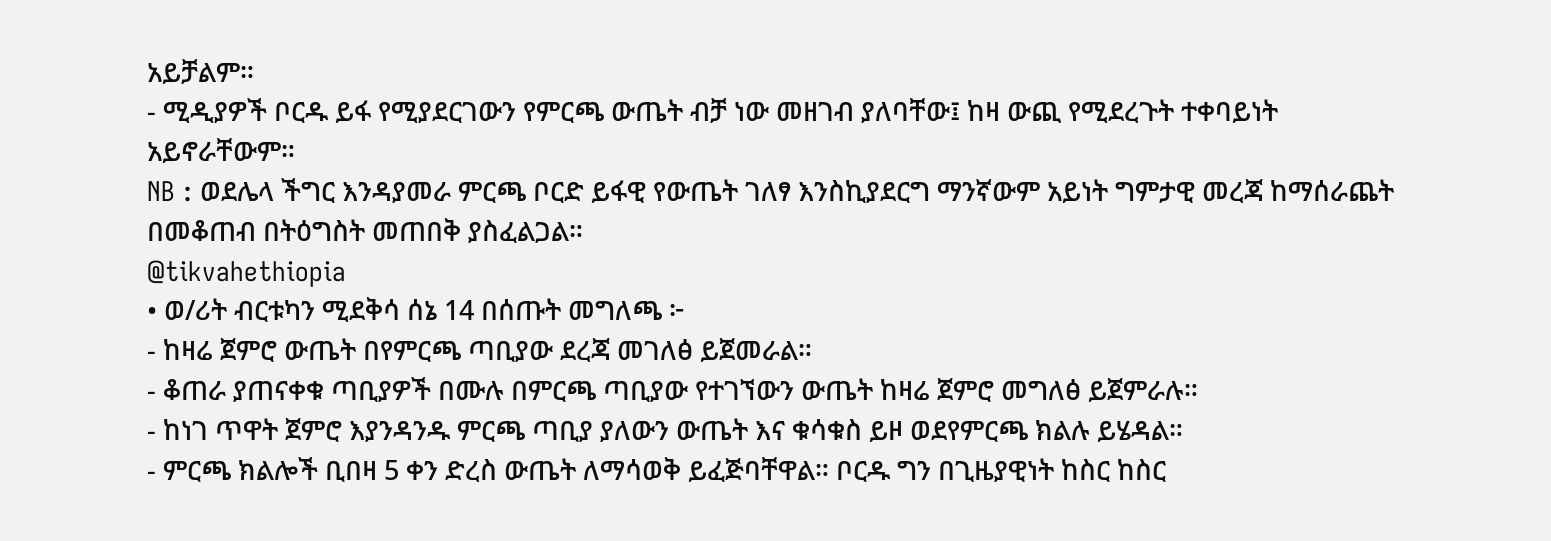አይቻልም።
- ሚዲያዎች ቦርዱ ይፋ የሚያደርገውን የምርጫ ውጤት ብቻ ነው መዘገብ ያለባቸው፤ ከዛ ውጪ የሚደረጉት ተቀባይነት አይኖራቸውም።
NB : ወደሌላ ችግር እንዳያመራ ምርጫ ቦርድ ይፋዊ የውጤት ገለፃ እንስኪያደርግ ማንኛውም አይነት ግምታዊ መረጃ ከማሰራጨት በመቆጠብ በትዕግስት መጠበቅ ያስፈልጋል።
@tikvahethiopia
• ወ/ሪት ብርቱካን ሚደቅሳ ሰኔ 14 በሰጡት መግለጫ ፦
- ከዛሬ ጀምሮ ውጤት በየምርጫ ጣቢያው ደረጃ መገለፅ ይጀመራል።
- ቆጠራ ያጠናቀቁ ጣቢያዎች በሙሉ በምርጫ ጣቢያው የተገኘውን ውጤት ከዛሬ ጀምሮ መግለፅ ይጀምራሉ።
- ከነገ ጥዋት ጀምሮ እያንዳንዱ ምርጫ ጣቢያ ያለውን ውጤት እና ቁሳቁስ ይዞ ወደየምርጫ ክልሉ ይሄዳል።
- ምርጫ ክልሎች ቢበዛ 5 ቀን ድረስ ውጤት ለማሳወቅ ይፈጅባቸዋል። ቦርዱ ግን በጊዜያዊነት ከስር ከስር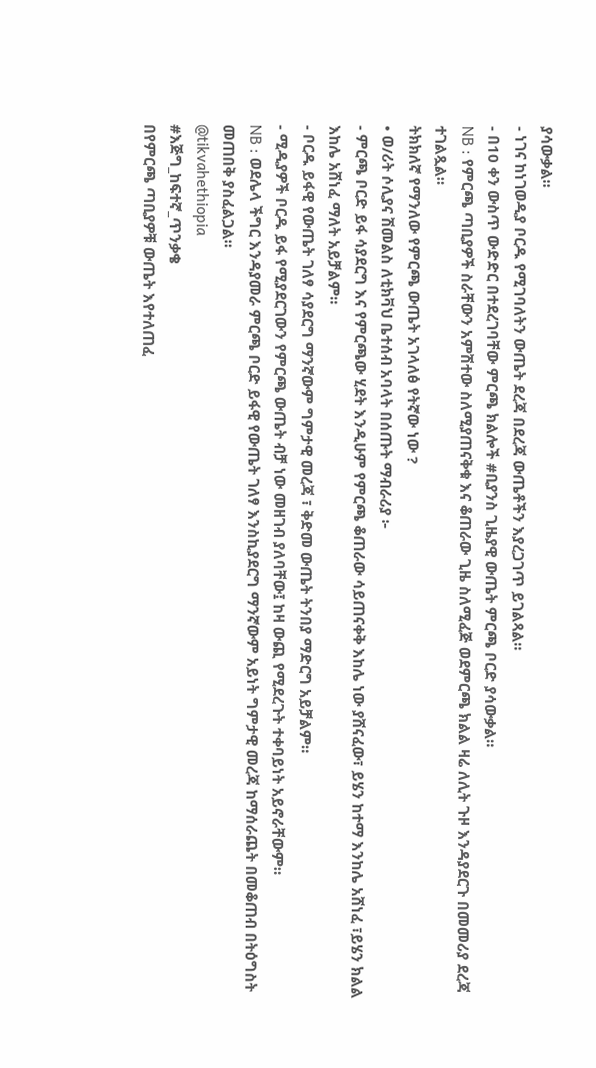ያሳውቃል።
- ነገና ከነገወዲያ ቦርዱ የሚገባለትን ውጤት ደረጃ በደረጃ ውጤቶችን እያረጋገጥ ይገልጻል።
- በ10 ቀን ውስጥ ውድድር በተደረገባቸው ምርጫ ክልሎች #ቢያንስ ጊዜያዊ ውጤት ምርጫ ቦርድ ያሳውቃል።
NB : የምርጫ ጣቢያዎች ስራቸውን አምሽተው ስለሚያጠናቅቁ እና ቆጠራው ጊዜ ስለሚፈጅ ወደምርጫ ክልል ዛሬ ለሊት ጉዞ እንዳያደርጉ በመመሪያ ደረጃ ተገልጿል።
ትክክለኛ የማንለው የምርጫ ውጤት አገላለፅ የትኛው ነው ?
• ወ/ሪት ሶሊያና ሽመልስ ለቲክቫህ ቤተሰብ አባላት በሰጡት ማብራሪያ ፦
- ምርጫ ቦርድ ይፋ ሳያደርግ እና የምርጫው ሂደት እንዲሁም የምርጫ ቆጠራው ሳይጠናቀቅ እከሌ ነው ያሸናፈው፣ ይሄን ከተማ እንከሌ አሸነፈ ፣ይሄን ክልል እከሌ አሸነፈ ማለት አይቻልም።
- ቦርዱ ይፋዊ የውጤት ገለፃ ሳያደርግ ማንኛውም ግምታዊ መረጃ ፣ ቅድመ ውጤት ትንበያ ማድርግ አይቻልም።
- ሚዲያዎች ቦርዱ ይፋ የሚያደርገውን የምርጫ ውጤት ብቻ ነው መዘገብ ያለባቸው፤ ከዛ ውጪ የሚደረጉት ተቀባይነት አይኖራቸውም።
NB : ወደሌላ ችግር እንዳያመራ ምርጫ ቦርድ ይፋዊ የውጤት ገለፃ እንስኪያደርግ ማንኛውም አይነት ግምታዊ መረጃ ከማሰራጨት በመቆጠብ በትዕግስት መጠበቅ ያስፈልጋል።
@tikvahethiopia
#እጅግ_ከፍተኛ_ጥንቃቄ
በየምርጫ ጣቢያዎቹ ውጤት እየተለጠፈ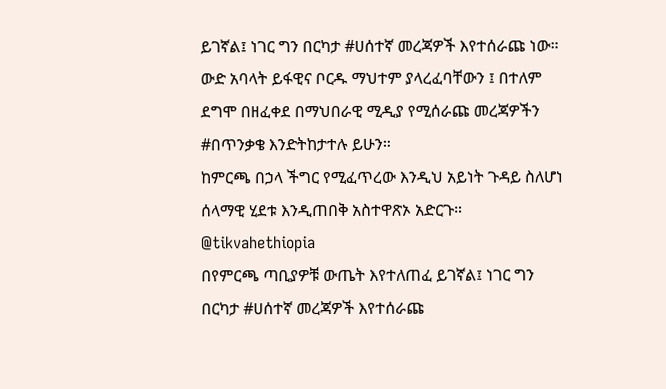ይገኛል፤ ነገር ግን በርካታ #ሀሰተኛ መረጃዎች እየተሰራጩ ነው።
ውድ አባላት ይፋዊና ቦርዱ ማህተም ያላረፈባቸውን ፤ በተለም ደግሞ በዘፈቀደ በማህበራዊ ሚዲያ የሚሰራጩ መረጃዎችን #በጥንቃቄ እንድትከታተሉ ይሁን።
ከምርጫ በኃላ ችግር የሚፈጥረው እንዲህ አይነት ጉዳይ ስለሆነ ሰላማዊ ሂደቱ እንዲጠበቅ አስተዋጽኦ አድርጉ።
@tikvahethiopia
በየምርጫ ጣቢያዎቹ ውጤት እየተለጠፈ ይገኛል፤ ነገር ግን በርካታ #ሀሰተኛ መረጃዎች እየተሰራጩ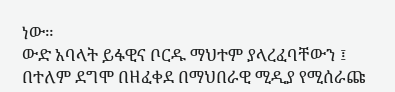ነው።
ውድ አባላት ይፋዊና ቦርዱ ማህተም ያላረፈባቸውን ፤ በተለም ደግሞ በዘፈቀደ በማህበራዊ ሚዲያ የሚሰራጩ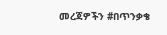መረጃዎችን #በጥንቃቄ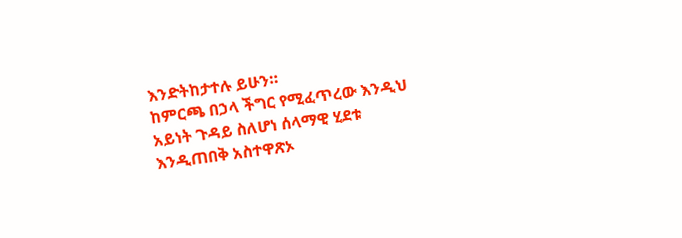እንድትከታተሉ ይሁን።
ከምርጫ በኃላ ችግር የሚፈጥረው እንዲህ አይነት ጉዳይ ስለሆነ ሰላማዊ ሂደቱ እንዲጠበቅ አስተዋጽኦ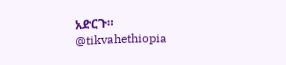አድርጉ።
@tikvahethiopia